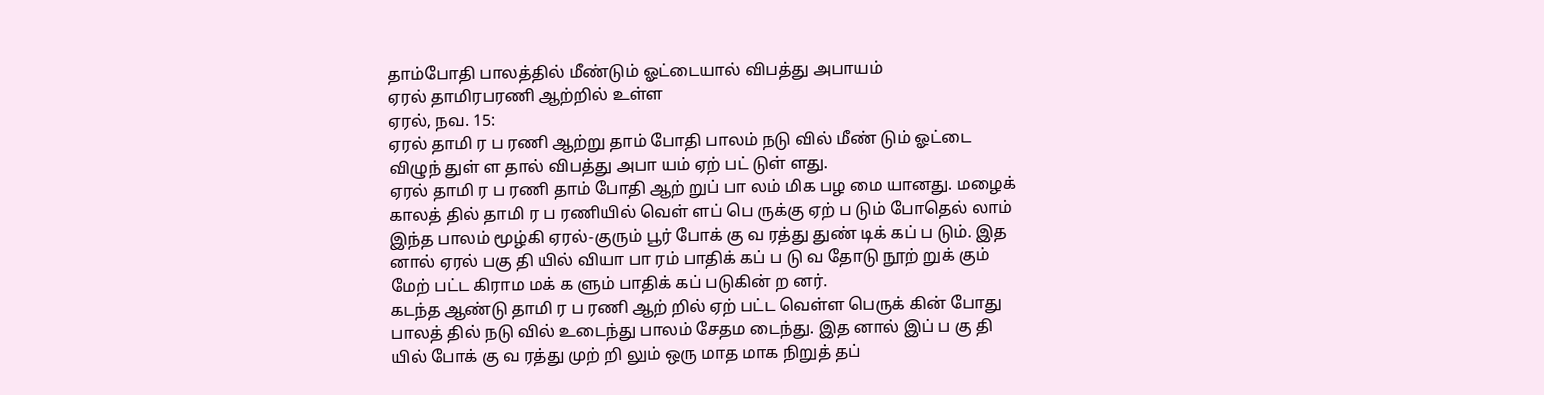தாம்போதி பாலத்தில் மீண்டும் ஓட்டையால் விபத்து அபாயம்
ஏரல் தாமிரபரணி ஆற்றில் உள்ள
ஏரல், நவ. 15:
ஏரல் தாமி ர ப ரணி ஆற்று தாம் போதி பாலம் நடு வில் மீண் டும் ஓட்டை விழுந் துள் ள தால் விபத்து அபா யம் ஏற் பட் டுள் ளது.
ஏரல் தாமி ர ப ரணி தாம் போதி ஆற் றுப் பா லம் மிக பழ மை யானது. மழைக் காலத் தில் தாமி ர ப ரணியில் வெள் ளப் பெ ருக்கு ஏற் ப டும் போதெல் லாம் இந்த பாலம் மூழ்கி ஏரல்-குரும் பூர் போக் கு வ ரத்து துண் டிக் கப் ப டும். இத னால் ஏரல் பகு தி யில் வியா பா ரம் பாதிக் கப் ப டு வ தோடு நூற் றுக் கும் மேற் பட்ட கிராம மக் க ளும் பாதிக் கப் படுகின் ற னர்.
கடந்த ஆண்டு தாமி ர ப ரணி ஆற் றில் ஏற் பட்ட வெள்ள பெருக் கின் போது பாலத் தில் நடு வில் உடைந்து பாலம் சேதம டைந்து. இத னால் இப் ப கு தி யில் போக் கு வ ரத்து முற் றி லும் ஒரு மாத மாக நிறுத் தப்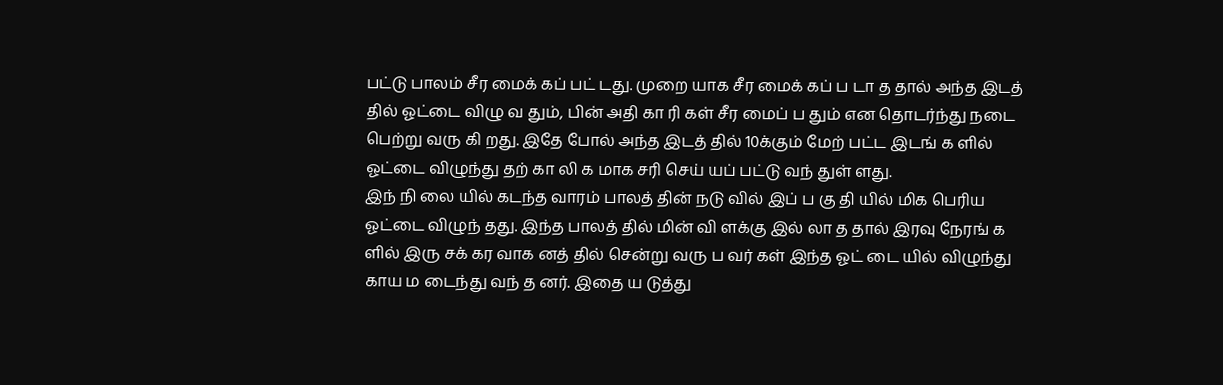பட்டு பாலம் சீர மைக் கப் பட் டது. முறை யாக சீர மைக் கப் ப டா த தால் அந்த இடத் தில் ஓட்டை விழு வ தும், பின் அதி கா ரி கள் சீர மைப் ப தும் என தொடர்ந்து நடை பெற்று வரு கி றது. இதே போல் அந்த இடத் தில் 10க்கும் மேற் பட்ட இடங் க ளில் ஓட்டை விழுந்து தற் கா லி க மாக சரி செய் யப் பட்டு வந் துள் ளது.
இந் நி லை யில் கடந்த வாரம் பாலத் தின் நடு வில் இப் ப கு தி யில் மிக பெரிய ஓட்டை விழுந் தது. இந்த பாலத் தில் மின் வி ளக்கு இல் லா த தால் இரவு நேரங் க ளில் இரு சக் கர வாக னத் தில் சென்று வரு ப வர் கள் இந்த ஓட் டை யில் விழுந்து காய ம டைந்து வந் த னர். இதை ய டுத்து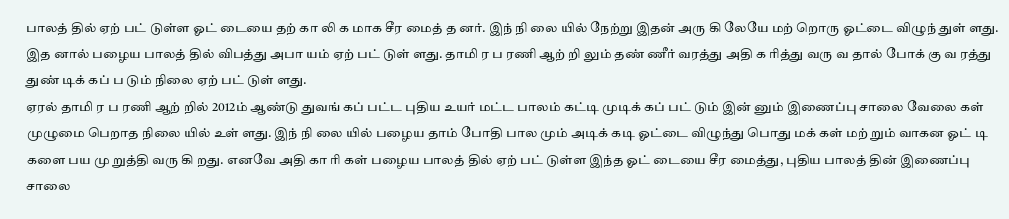பாலத் தில் ஏற் பட் டுள்ள ஓட் டையை தற் கா லி க மாக சீர மைத் த னர். இந் நி லை யில் நேற்று இதன் அரு கி லேயே மற் றொரு ஓட்டை விழுந் துள் ளது. இத னால் பழைய பாலத் தில் விபத்து அபா யம் ஏற் பட் டுள் ளது. தாமி ர ப ரணி ஆற் றி லும் தண் ணீர் வரத்து அதி க ரித்து வரு வ தால் போக் கு வ ரத்து துண் டிக் கப் ப டும் நிலை ஏற் பட் டுள் ளது.
ஏரல் தாமி ர ப ரணி ஆற் றில் 2012ம் ஆண்டு துவங் கப் பட்ட புதிய உயர் மட்ட பாலம் கட்டி முடிக் கப் பட் டும் இன் னும் இணைப்பு சாலை வேலை கள் முழுமை பெறாத நிலை யில் உள் ளது. இந் நி லை யில் பழைய தாம் போதி பால மும் அடிக் கடி ஓட்டை விழுந்து பொது மக் கள் மற் றும் வாகன ஓட் டி களை பய மு றுத்தி வரு கி றது. எனவே அதி கா ரி கள் பழைய பாலத் தில் ஏற் பட் டுள்ள இந்த ஓட் டையை சீர மைத்து, புதிய பாலத் தின் இணைப்பு சாலை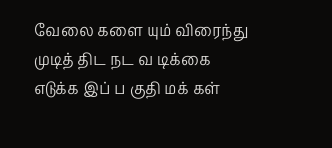வேலை களை யும் விரைந்து முடித் திட நட வ டிக்கை எடுக்க இப் ப குதி மக் கள்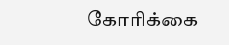கோரிக்கை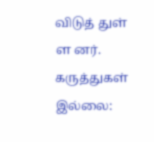விடுத் துள் ள னர்.
கருத்துகள் இல்லை: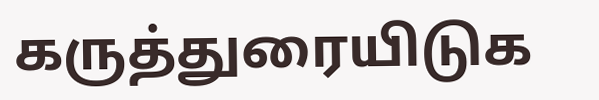கருத்துரையிடுக